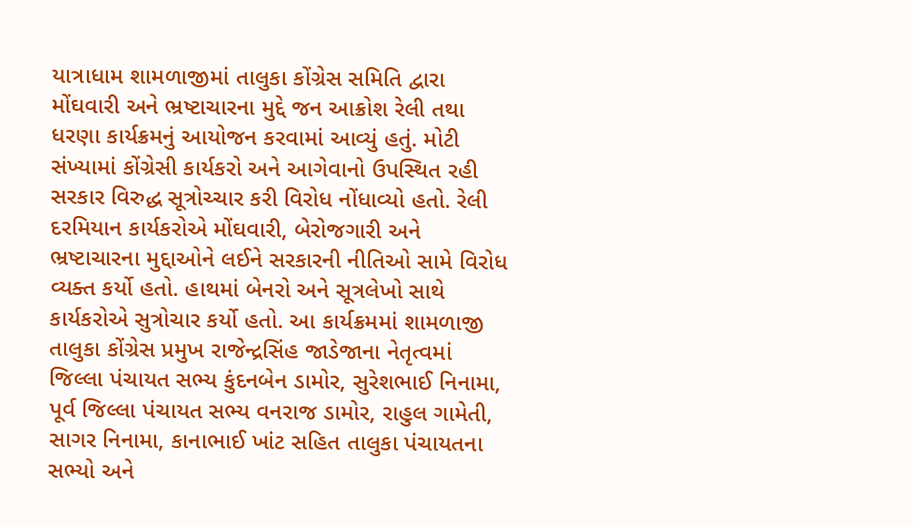યાત્રાધામ શામળાજીમાં તાલુકા કોંગ્રેસ સમિતિ દ્વારા મોંઘવારી અને ભ્રષ્ટાચારના મુદ્દે જન આક્રોશ રેલી તથા ધરણા કાર્યક્રમનું આયોજન કરવામાં આવ્યું હતું. મોટી સંખ્યામાં કોંગ્રેસી કાર્યકરો અને આગેવાનો ઉપસ્થિત રહી સરકાર વિરુદ્ધ સૂત્રોચ્ચાર કરી વિરોધ નોંધાવ્યો હતો. રેલી દરમિયાન કાર્યકરોએ મોંઘવારી, બેરોજગારી અને ભ્રષ્ટાચારના મુદ્દાઓને લઈને સરકારની નીતિઓ સામે વિરોધ વ્યક્ત કર્યો હતો. હાથમાં બેનરો અને સૂત્રલેખો સાથે કાર્યકરોએ સુત્રોચાર કર્યો હતો. આ કાર્યક્રમમાં શામળાજી તાલુકા કોંગ્રેસ પ્રમુખ રાજેન્દ્રસિંહ જાડેજાના નેતૃત્વમાં જિલ્લા પંચાયત સભ્ય કુંદનબેન ડામોર, સુરેશભાઈ નિનામા, પૂર્વ જિલ્લા પંચાયત સભ્ય વનરાજ ડામોર, રાહુલ ગામેતી, સાગર નિનામા, કાનાભાઈ ખાંટ સહિત તાલુકા પંચાયતના સભ્યો અને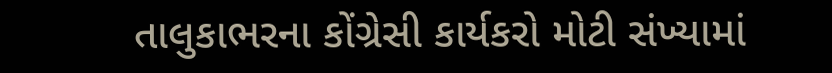તાલુકાભરના કોંગ્રેસી કાર્યકરો મોટી સંખ્યામાં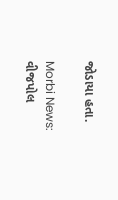જોડાયા હતા.

Morbi News: વીજપોલ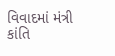વિવાદમાં મંત્રી કાંતિ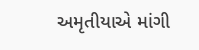અમૃતીયાએ માંગી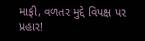માફી, વળતર મુદ્દે વિપક્ષ પર પ્રહાર!